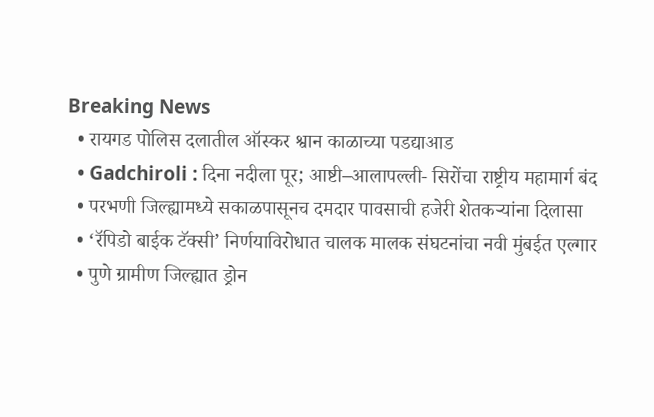Breaking News
  • रायगड पोलिस दलातील ऑस्कर श्वान काळाच्या पडद्याआड
  • Gadchiroli : दिना नदीला पूर; आष्टी–आलापल्ली- सिरोंचा राष्ट्रीय महामार्ग बंद
  • परभणी जिल्ह्यामध्ये सकाळपासूनच दमदार पावसाची हजेरी शेतकऱ्यांना दिलासा
  • ‘रॅपिडो बाईक टॅक्सी’ निर्णयाविरोधात चालक मालक संघटनांचा नवी मुंबईत एल्गार
  • पुणे ग्रामीण जिल्ह्यात ड्रोन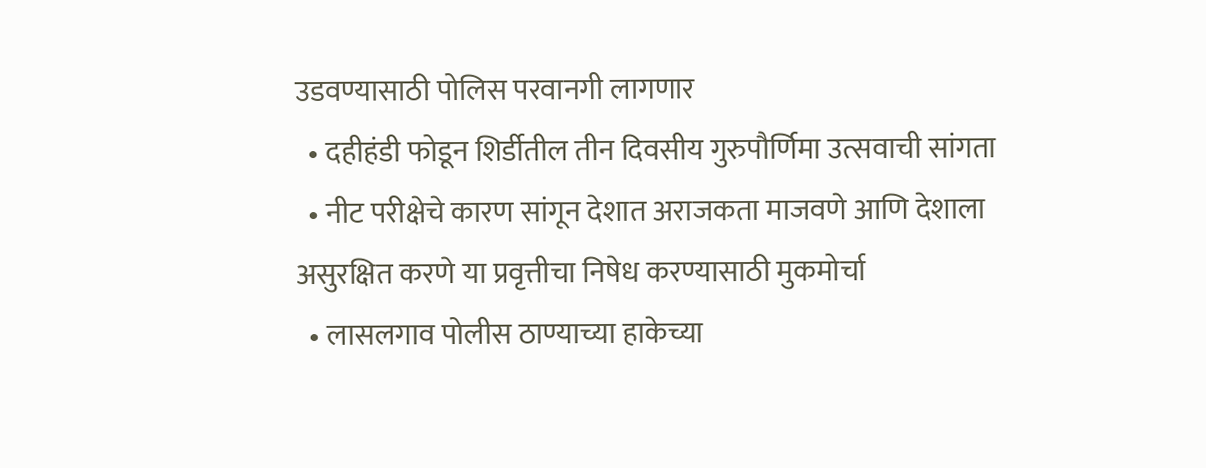उडवण्यासाठी पोलिस परवानगी लागणार
  • दहीहंडी फोडून शिर्डीतील तीन दिवसीय गुरुपौर्णिमा उत्सवाची सांगता
  • नीट परीक्षेचे कारण सांगून देशात अराजकता माजवणे आणि देशाला असुरक्षित करणे या प्रवृत्तीचा निषेध करण्यासाठी मुकमोर्चा
  • लासलगाव पोलीस ठाण्याच्या हाकेच्या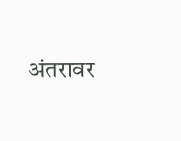अंतरावर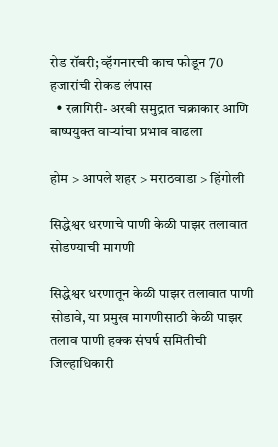रोड रॉबरी; व्हॅगनारची काच फोडून 70 हजारांची रोकड लंपास
  • रत्नागिरी- अरबी समुद्रात चक्राकार आणि बाष्पयुक्त वाऱ्यांचा प्रभाव वाढला

होम > आपले शहर > मराठवाडा > हिंगोली

सिद्धेश्वर धरणाचे पाणी केळी पाझर तलावात सोडण्याची मागणी

सिद्धेश्वर धरणातून केळी पाझर तलावात पाणी सोडावे, या प्रमुख मागणीसाठी केळी पाझर तलाव पाणी हक्क संघर्ष समितीची जिल्हाधिकारी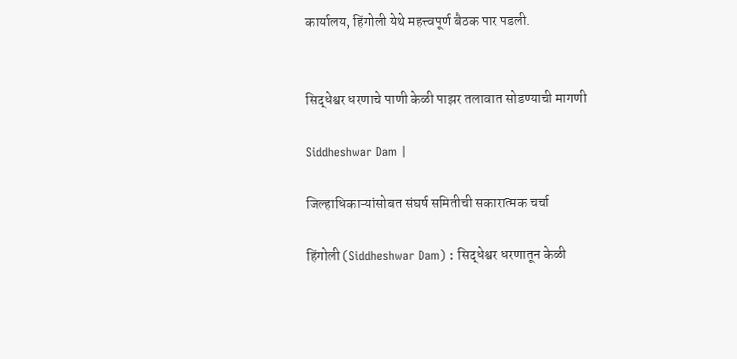कार्यालय, हिंगोली येथे महत्त्वपूर्ण बैठक पार पडली.


सिद्धेश्वर धरणाचे पाणी केळी पाझर तलावात सोडण्याची मागणी

Siddheshwar Dam |

जिल्हाधिकाऱ्यांसोबत संघर्ष समितीची सकारात्मक चर्चा

हिंगोली (Siddheshwar Dam) : सिद्धेश्वर धरणातून केळी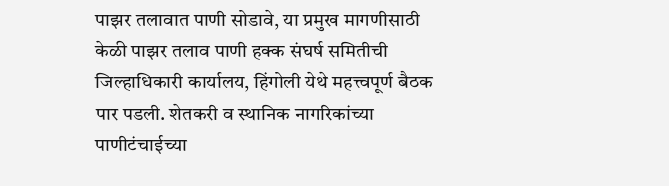पाझर तलावात पाणी सोडावे, या प्रमुख मागणीसाठी केळी पाझर तलाव पाणी हक्क संघर्ष समितीची जिल्हाधिकारी कार्यालय, हिंगोली येथे महत्त्वपूर्ण बैठक पार पडली. शेतकरी व स्थानिक नागरिकांच्या पाणीटंचाईच्या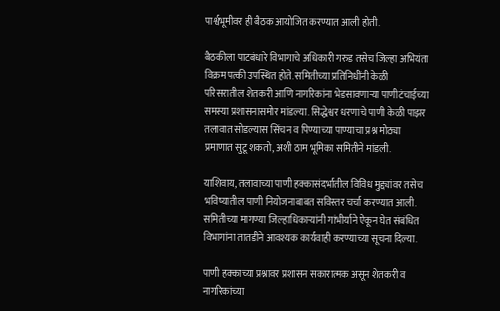पार्श्वभूमीवर ही बैठक आयोजित करण्यात आली होती.

बैठकीला पाटबंधारे विभागाचे अधिकारी गरुड तसेच जिल्हा अभियंता विक्रम पत्की उपस्थित होते. समितीच्या प्रतिनिधींनी केळी परिसरातील शेतकरी आणि नागरिकांना भेडसावणाऱ्या पाणीटंचाईच्या समस्या प्रशासनासमोर मांडल्या. सिद्धेश्वर धरणाचे पाणी केळी पाझर तलावात सोडल्यास सिंचन व पिण्याच्या पाण्याचा प्रश्न मोठ्या प्रमाणात सुटू शकतो, अशी ठाम भूमिका समितीने मांडली.

याशिवाय, तलावाच्या पाणी हक्कासंदर्भातील विविध मुद्द्यांवर तसेच भविष्यातील पाणी नियोजनाबाबत सविस्तर चर्चा करण्यात आली. समितीच्या मागण्या जिल्हाधिकाऱ्यांनी गांभीर्याने ऐकून घेत संबंधित विभागांना तातडीने आवश्यक कार्यवाही करण्याच्या सूचना दिल्या.

पाणी हक्काच्या प्रश्नावर प्रशासन सकारात्मक असून शेतकरी व नागरिकांच्या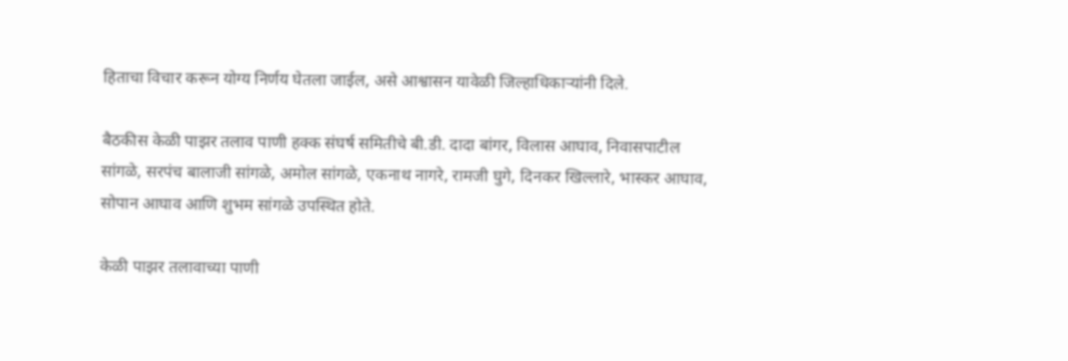हिताचा विचार करून योग्य निर्णय घेतला जाईल, असे आश्वासन यावेळी जिल्हाधिकाऱ्यांनी दिले.

बैठकीस केळी पाझर तलाव पाणी हक्क संघर्ष समितीचे बी.डी. दादा बांगर, विलास आघाव, निवासपाटील सांगळे, सरपंच बालाजी सांगळे, अमोल सांगळे, एकनाथ नागरे, रामजी घुगे, दिनकर खिल्लारे, भास्कर आघाव, सोपान आघाव आणि शुभम सांगळे उपस्थित होते.

केळी पाझर तलावाच्या पाणी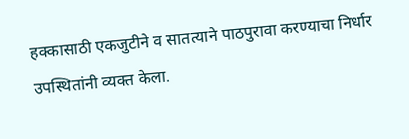हक्कासाठी एकजुटीने व सातत्याने पाठपुरावा करण्याचा निर्धार उपस्थितांनी व्यक्त केला.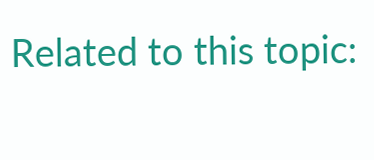Related to this topic: